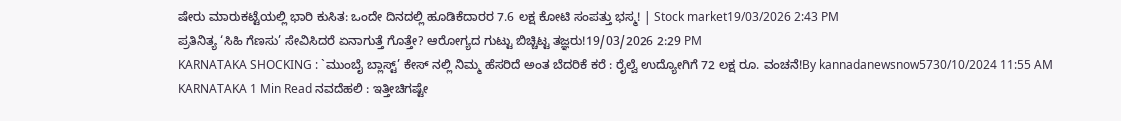ಷೇರು ಮಾರುಕಟ್ಟೆಯಲ್ಲಿ ಭಾರಿ ಕುಸಿತ: ಒಂದೇ ದಿನದಲ್ಲಿ ಹೂಡಿಕೆದಾರರ 7.6 ಲಕ್ಷ ಕೋಟಿ ಸಂಪತ್ತು ಭಸ್ಮ! | Stock market19/03/2026 2:43 PM
ಪ್ರತಿನಿತ್ಯ ‘ಸಿಹಿ ಗೆಣಸು’ ಸೇವಿಸಿದರೆ ಏನಾಗುತ್ತೆ ಗೊತ್ತೇ? ಆರೋಗ್ಯದ ಗುಟ್ಟು ಬಿಚ್ಚಿಟ್ಟ ತಜ್ಞರು!19/03/2026 2:29 PM
KARNATAKA SHOCKING : `ಮುಂಬೈ ಬ್ಲಾಸ್ಟ್’ ಕೇಸ್ ನಲ್ಲಿ ನಿಮ್ಮ ಹೆಸರಿದೆ ಅಂತ ಬೆದರಿಕೆ ಕರೆ : ರೈಲ್ವೆ ಉದ್ಯೋಗಿಗೆ 72 ಲಕ್ಷ ರೂ. ವಂಚನೆ!By kannadanewsnow5730/10/2024 11:55 AM KARNATAKA 1 Min Read ನವದೆಹಲಿ : ಇತ್ತೀಚಿಗಷ್ಟೇ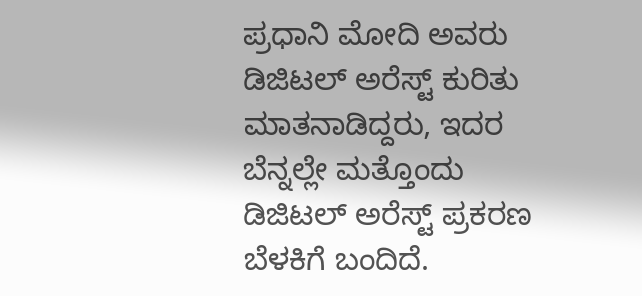ಪ್ರಧಾನಿ ಮೋದಿ ಅವರು ಡಿಜಿಟಲ್ ಅರೆಸ್ಟ್ ಕುರಿತು ಮಾತನಾಡಿದ್ದರು, ಇದರ ಬೆನ್ನಲ್ಲೇ ಮತ್ತೊಂದು ಡಿಜಿಟಲ್ ಅರೆಸ್ಟ್ ಪ್ರಕರಣ ಬೆಳಕಿಗೆ ಬಂದಿದೆ.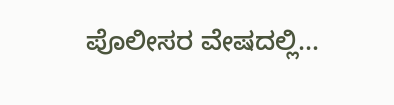ಪೊಲೀಸರ ವೇಷದಲ್ಲಿ…